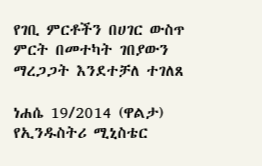የገቢ ምርቶችን በሀገር ውስጥ ምርት በመተካት ገበያውን ማረጋጋት እንደተቻለ ተገለጸ

ነሐሴ 19/2014 (ዋልታ) የኢንዱስትሪ ሚኒስቴር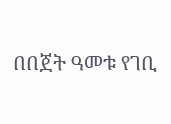በበጀት ዓመቱ የገቢ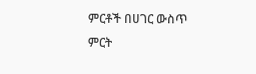ምርቶች በሀገር ውስጥ ምርት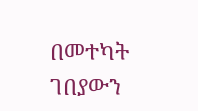በመተካት ገበያውን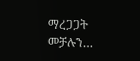ማረጋጋት መቻሉን…